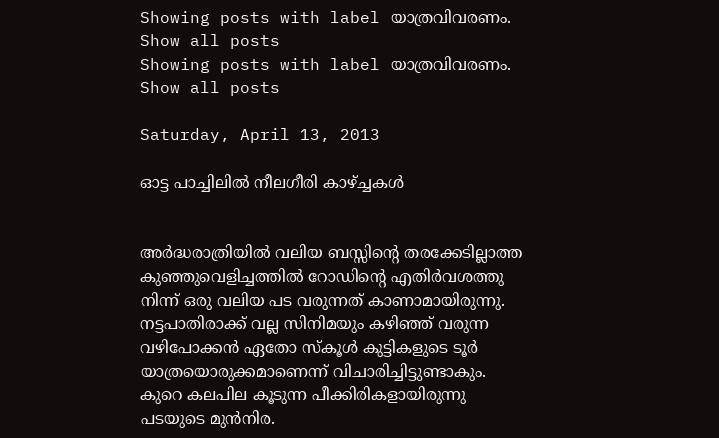Showing posts with label യാത്രവിവരണം. Show all posts
Showing posts with label യാത്രവിവരണം. Show all posts

Saturday, April 13, 2013

ഓട്ട പാച്ചിലിൽ നീലഗീരി കാഴ്‌ച്ചകൾ


അർദ്ധരാത്രിയിൽ വലിയ ബസ്സിന്റെ തരക്കേടില്ലാത്ത കുഞ്ഞുവെളിച്ചത്തിൽ റോഡിന്റെ എതിർവശത്തു നിന്ന് ഒരു വലിയ പട വരുന്നത് കാണാമായിരുന്നു. നട്ടപാതിരാക്ക് വല്ല സിനിമയും കഴിഞ്ഞ് വരുന്ന വഴിപോക്കൻ ഏതോ സ്കൂൾ കുട്ടികളുടെ ടൂർ യാത്രയൊരുക്കമാണെന്ന് വിചാരിച്ചിട്ടുണ്ടാകും. കുറെ കലപില കൂടുന്ന പീക്കിരികളായിരുന്നു പടയുടെ മുൻനിര.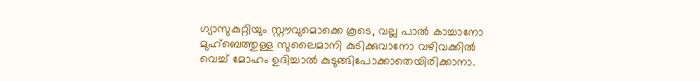ഗ്യാസുകുറ്റിയും സ്റ്റൗവുമൊക്കെ കൂടെ, വല്ല പാൽ കാച്ചാനോ മുഹ്ബെത്തുള്ള സുലൈമാനി കുടിക്കുവാനോ വഴിവക്കിൽ വെച്ച് മോഹം ഉദിച്ചാൽ കുടുങ്ങിപോക്കാതെയിരിക്കാനാ.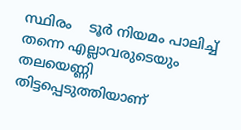സ്ഥിരം    ടൂർ നിയമം പാലിച്ച് തന്നെ എല്ലാവരുടെയും തലയെണ്ണി തിട്ടപ്പെടുത്തിയാണ്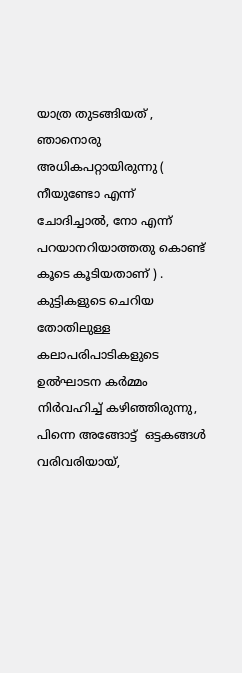യാത്ര തുടങ്ങിയത് , ഞാനൊരു അധികപറ്റായിരുന്നു ( നീയുണ്ടോ എന്ന് ചോദിച്ചാൽ, നോ എന്ന് പറയാനറിയാത്തതു കൊണ്ട് കൂടെ കൂടിയതാണ് ) . കുട്ടികളുടെ ചെറിയ തോതിലുള്ള കലാപരിപാടികളുടെ ഉൽഘാടന കർമ്മം നിർ‌വഹിച്ച് കഴിഞ്ഞിരുന്നു, പിന്നെ അങ്ങോട്ട്  ഒട്ടകങ്ങൾ വരിവരിയായ്,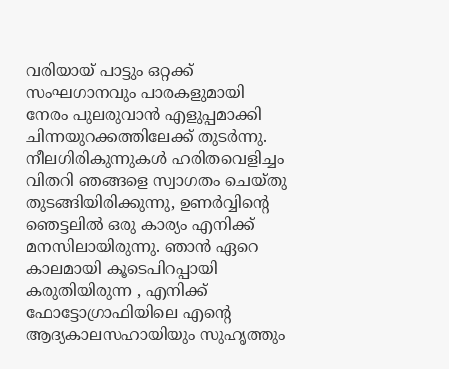വരിയായ് പാട്ടും ഒറ്റക്ക് സംഘഗാനവും പാരകളുമായി നേരം പുലരുവാൻ എളുപ്പമാക്കി ചിന്നയുറക്കത്തിലേക്ക് തുടർന്നു. നീലഗിരികുന്നുകൾ ഹരിതവെളിച്ചം വിതറി ഞങ്ങളെ സ്വാഗതം ചെ‌യ്തു തുടങ്ങിയിരിക്കുന്നു, ഉണർവ്വിന്റെ ഞെട്ടലിൽ ഒരു കാര്യം എനിക്ക് മനസിലായിരുന്നു. ഞാൻ ഏറെ കാലമായി കൂടെപിറപ്പായി കരുതിയിരുന്ന , എനിക്ക് ഫോട്ടോഗ്രാഫിയിലെ എന്റെ ആദ്യകാലസഹായിയും സുഹൃത്തും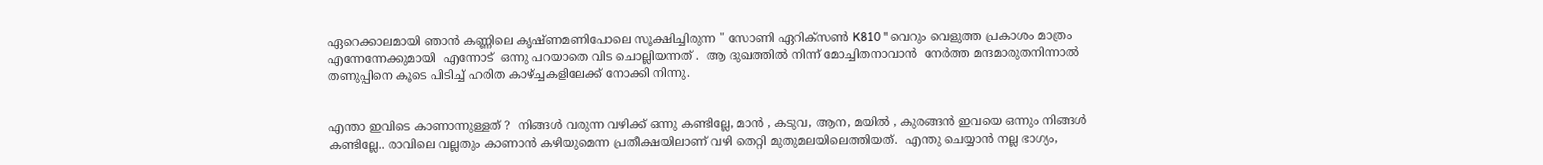ഏറെക്കാലമായി ഞാൻ കണ്ണിലെ കൃഷ്ണമണിപോലെ സൂക്ഷിച്ചിരുന്ന " സോണി ഏറിക്സൺ K810 " വെറും വെളുത്ത പ്രകാശം മാത്രം എന്നേന്നേക്കുമായി  എന്നോട്  ഒന്നു പറയാതെ വിട ചൊല്ലിയന്നത് .  ആ ദുഖത്തിൽ നിന്ന് മോച്ചിതനാവാൻ  നേർത്ത മന്ദമാരുതനിന്നാൽ തണുപ്പിനെ കൂടെ പിടിച്ച് ഹരിത കാ‌ഴ്‌ച്ചകളിലേക്ക് നോക്കി നിന്നു.


എന്താ ഇവിടെ കാണാന്നുള്ളത് ?  നിങ്ങൾ വരുന്ന വഴിക്ക് ഒന്നു കണ്ടില്ലേ, മാൻ , കടുവ, ആന, മയിൽ , കുരങ്ങൻ ഇവയെ ഒന്നും നിങ്ങൾ കണ്ടില്ലേ.. രാവിലെ വല്ലതും കാണാൻ കഴിയുമെന്ന പ്രതീക്ഷയിലാണ് വഴി തെറ്റി മുതുമലയിലെത്തിയത്.  എന്തു ചെയ്യാൻ നല്ല ഭാഗ്യം,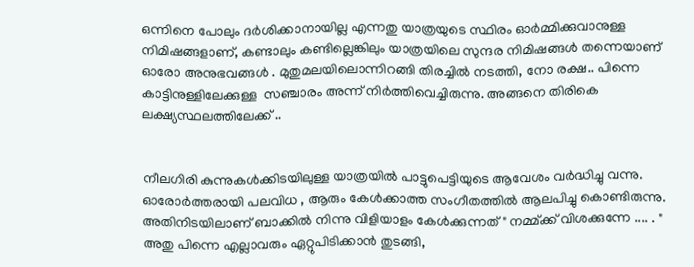ഒന്നിനെ പോലും ദർശിക്കാനായില്ല എന്നതു യാത്രയുടെ സ്ഥിരം ഓർമ്മിക്കുവാനുള്ള നിമിഷങ്ങളാണ്, കണ്ടാലും കണ്ടില്ലെങ്കിലും യാത്രയിലെ സുന്ദര നിമിഷങ്ങൾ തന്നെയാണ് ഓരോ അനുഭവങ്ങൾ . മുതുമലയിലൊന്നിറങ്ങി തിരച്ചിൽ നടത്തി, നോ രക്ഷ.. പിന്നെ കാട്ടിനുള്ളിലേക്കുള്ള  സഞ്ചാരം അന്ന് നിർത്തിവെച്ചിരുന്നു. അങ്ങനെ തിരികെ ലക്ഷ്യസ്ഥലത്തിലേക്ക് ..


നീലഗിരി കുന്നുകൾക്കിടയിലുള്ള യാത്രയിൽ പാട്ടുപെട്ടിയുടെ ആവേശം വർദ്ധിച്ചു വന്നു. ഓരോർത്തരായി പലവിധ , ആരും കേൾക്കാത്ത സംഗീതത്തിൽ ആലപിച്ചു കൊണ്ടിരുന്നു. അതിനിടയിലാണ് ബാക്കിൽ നിന്നു വിളിയാളം കേൾക്കുന്നത് " നമ്മ്ക്ക് വിശക്കുന്നേ .... . " അതു പിന്നെ എല്ലാവരും ഏറ്റുപിടിക്കാൻ തുടങ്ങി,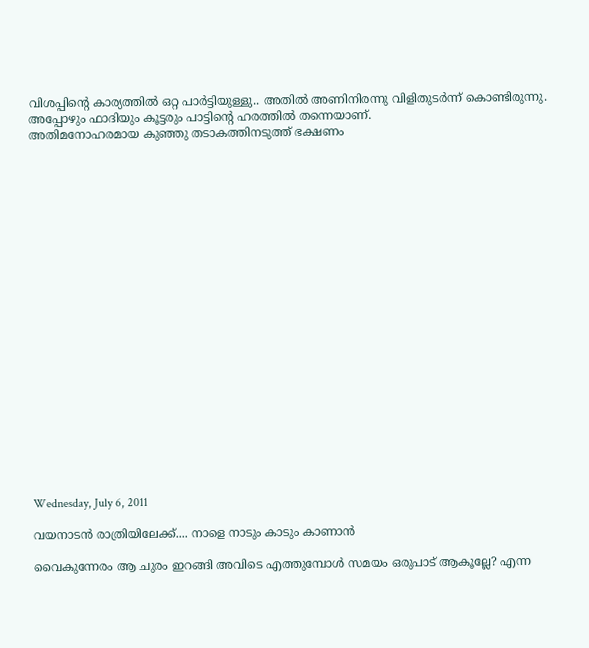വിശപ്പിന്റെ കാര്യത്തിൽ ഒറ്റ പാർട്ടിയുള്ളു.. അതിൽ അണിനിരന്നു വിളിതുടർന്ന് കൊണ്ടിരുന്നു. അപ്പോഴും ഫാദിയും കൂട്ടരും പാട്ടിന്റെ ഹരത്തിൽ തന്നെയാണ്.
അതിമനോഹരമായ കുഞ്ഞു തടാകത്തിനടുത്ത് ഭക്ഷണം






















Wednesday, July 6, 2011

വയനാടൻ രാത്രിയിലേക്ക്.... നാളെ നാടും കാടും കാണാൻ

വൈകുന്നേരം ആ ചുരം ഇറങ്ങി അവിടെ എത്തുമ്പോൾ സമയം ഒരുപാട് ആകൂല്ലേ? എന്ന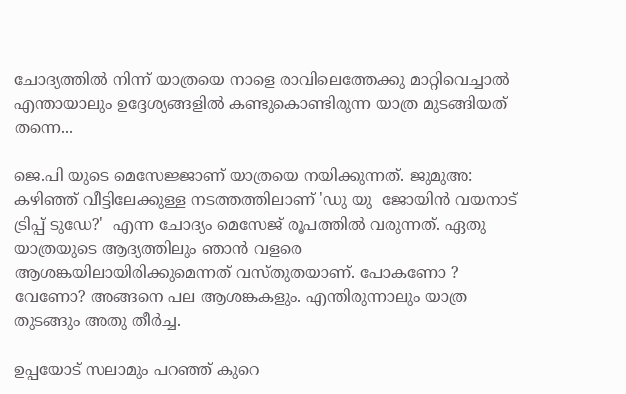ചോദ്യത്തിൽ നിന്ന് യാത്രയെ നാളെ രാവിലെത്തേക്കു മാറ്റിവെച്ചാൽ എന്തായാലും ഉദ്ദേശ്യങ്ങളിൽ കണ്ടുകൊണ്ടിരുന്ന യാത്ര മുടങ്ങിയത് തന്നെ...

ജെ.പി യുടെ മെസേജ്ജാണ് യാത്രയെ നയിക്കുന്നത്. ജുമുഅ: കഴിഞ്ഞ് വീട്ടിലേക്കുള്ള നടത്തത്തിലാണ് 'ഡു യു  ജോയിൻ വയനാട്  ട്രിപ്പ് ടുഡേ?'  എന്ന ചോദ്യം മെസേജ് രൂപത്തിൽ വരുന്നത്. ഏതു യാത്രയുടെ ആദ്യത്തിലും ഞാൻ വളരെ ആശങ്കയിലായിരിക്കുമെന്നത് വസ്തുതയാണ്. പോകണോ ? വേണോ? അങ്ങനെ പല ആശങ്കകളും. എന്തിരുന്നാലും യാത്ര തുടങ്ങും അതു തീർച്ച.

ഉപ്പയോട് സലാമും പറഞ്ഞ് കുറെ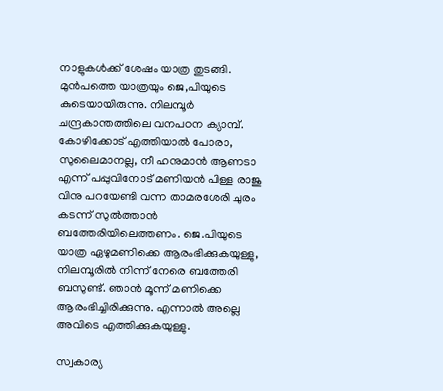നാളുകൾക്ക് ശേഷം യാത്ര തുടങ്ങി. മുൻപത്തെ യാത്രയും ജെ,പിയുടെ കുടെയായിരുന്നു. നിലമ്പൂർ ചന്ദ്രകാന്തത്തിലെ വനപഠന ക്യാമ്പ്. കോഴിക്കോട് എത്തിയാൽ പോരാ, സുലൈമാനല്ല, നീ ഹനുമാൻ ആണടാ എന്ന് പപ്പുവിനോട് മണിയൻ പിള്ള രാജു വിനു പറയേണ്ടി വന്ന താമരശേരി ചുരം കടന്ന് സുൽത്താൻ ബത്തേരിയിലെത്തണം. ജെ.പിയുടെ യാത്ര ഏഴുമണിക്കെ ആരംഭിക്കുകയുള്ളു, നിലമ്പൂരിൽ നിന്ന് നേരെ ബത്തേരി ബസുണ്ട്. ഞാൻ മൂന്ന് മണിക്കെ ആരംഭിച്ചിരിക്കുന്നു. എന്നാൽ അല്ലെ അവിടെ എത്തിക്കുകയുള്ളു.

സ്വകാര്യ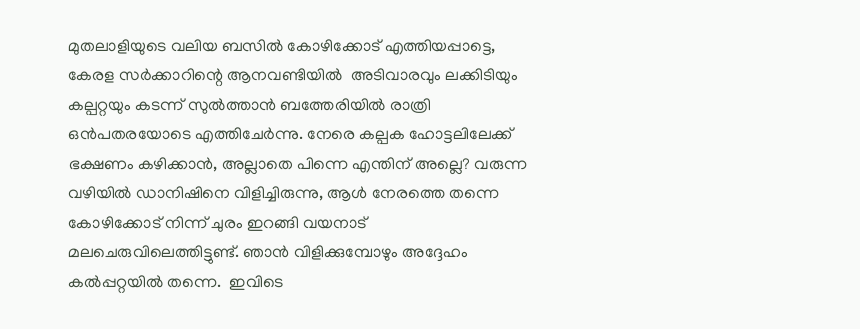മുതലാളിയുടെ വലിയ ബസിൽ കോഴിക്കോട് എത്തിയപ്പാട്ടെ, കേരള സർക്കാറിന്റെ ആനവണ്ടിയിൽ  അടിവാരവും ലക്കിടിയും കല്പറ്റയും കടന്ന് സുൽത്താൻ ബത്തേരിയിൽ രാത്രി ഒൻപതരയോടെ എത്തിചേർന്നു. നേരെ കല്പക ഹോട്ടലിലേക്ക് ഭക്ഷണം കഴിക്കാൻ, അല്ലാതെ പിന്നെ എന്തിന് അല്ലെ? വരുന്ന വഴിയിൽ ഡാനിഷിനെ വിളിച്ചിരുന്നു, ആൾ നേരത്തെ തന്നെ കോഴിക്കോട് നിന്ന് ചുരം ഇറങ്ങി വയനാട് മലചെരുവിലെത്തിട്ടുണ്ട്. ഞാൻ വിളിക്കുമ്പോഴും അദ്ദേഹം കൽപ്പറ്റയിൽ തന്നെ.  ഇവിടെ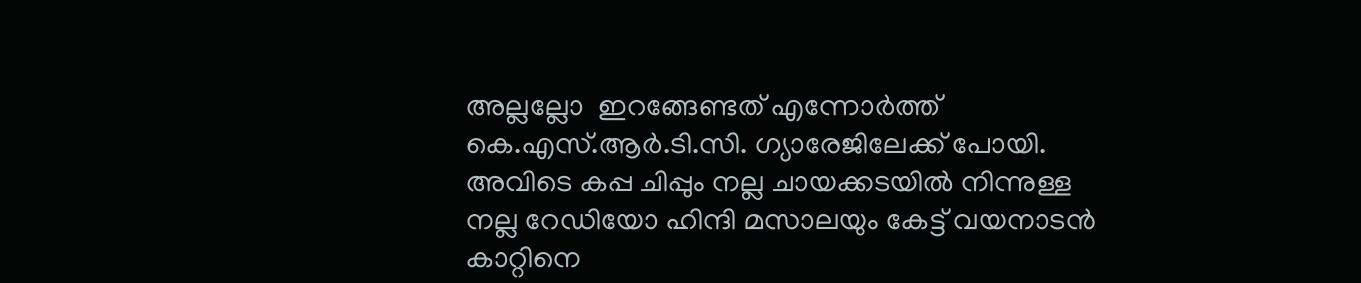അല്ലല്ലോ  ഇറങ്ങേണ്ടത് എന്നോർത്ത് കെ.എസ്.ആർ.ടി.സി. ഗ്യാരേജിലേക്ക് പോയി. അവിടെ കപ്പ ചിപ്പും നല്ല ചായക്കടയിൽ നിന്നുള്ള നല്ല റേഡിയോ ഹിന്ദി മസാലയും കേട്ട് വയനാടൻ കാറ്റിനെ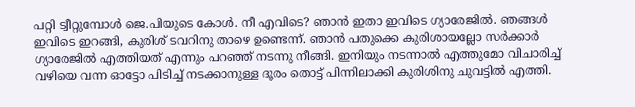പറ്റി ട്വീറ്റുമ്പോൾ ജെ.പിയുടെ കോൾ. നീ എവിടെ? ഞാൻ ഇതാ ഇവിടെ ഗ്യാരേജിൽ. ഞങ്ങൾ ഇവിടെ ഇറങ്ങി, കുരിശ് ടവറിനു താഴെ ഉണ്ടെന്ന്. ഞാൻ പതുക്കെ കുരിശായല്ലോ സർക്കാർ ഗ്യാരേജിൽ എത്തിയത് എന്നും പറഞ്ഞ് നടന്നു നീങ്ങി. ഇനിയും നടന്നാൽ എത്തുമോ വിചാരിച്ച് വഴിയെ വന്ന ഓട്ടോ പിടിച്ച് നടക്കാനുള്ള ദൂരം തൊട്ട് പിന്നിലാക്കി കുരിശിനു ചുവട്ടിൽ എത്തി.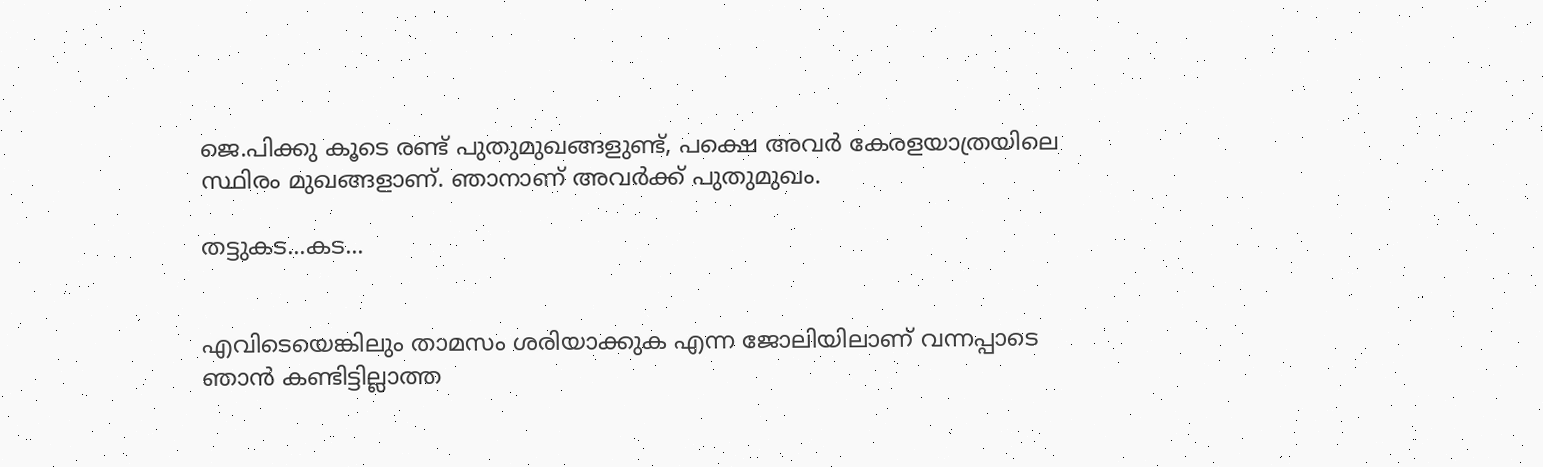ജെ.പിക്കു കൂടെ രണ്ട് പുതുമുഖങ്ങളുണ്ട്, പക്ഷെ അവർ കേരളയാത്രയിലെ സ്ഥിരം മുഖങ്ങളാണ്. ഞാനാണ് അവർക്ക് പുതുമുഖം.

തട്ടുകട...കട...


എവിടെയെങ്കിലും താമസം ശരിയാക്കുക എന്ന ജോലിയിലാണ് വന്നപ്പാടെ ഞാൻ കണ്ടിട്ടില്ലാത്ത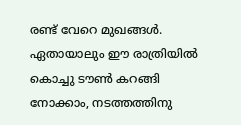രണ്ട് വേറെ മുഖങ്ങൾ. ഏതായാലും ഈ രാത്രിയിൽ കൊച്ചു ടൗൺ കറങ്ങി നോക്കാം, നടത്തത്തിനു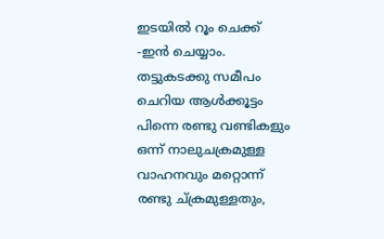ഇടയിൽ റൂം ചെക്ക് -ഇൻ ചെയ്യാം. തട്ടുകടക്കു സമീപം ചെറിയ ആൾക്കൂട്ടം പിന്നെ രണ്ടു വണ്ടികളും ഒന്ന് നാലുചക്രമുള്ള വാഹനവും മറ്റൊന്ന് രണ്ടു ച്ക്രമുള്ളതും,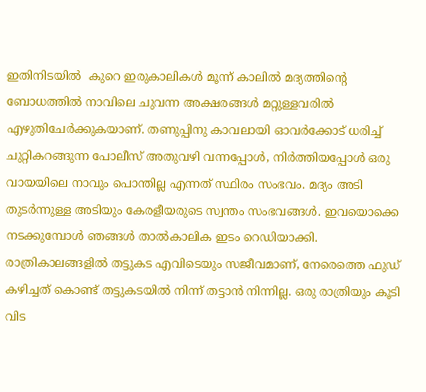ഇതിനിടയിൽ  കുറെ ഇരുകാലികൾ മൂന്ന് കാലിൽ മദ്യത്തിന്റെ ബോധത്തിൽ നാവിലെ ചുവന്ന അക്ഷരങ്ങൾ മറ്റുള്ളവരിൽ എഴുതിചേർക്കുകയാണ്. തണുപ്പിനു കാവലായി ഓവർക്കോട് ധരിച്ച് ചുറ്റികറങ്ങുന്ന പോലീസ് അതുവഴി വന്നപ്പോൾ, നിർത്തിയപ്പോൾ ഒരു വായയിലെ നാവും പൊന്തില്ല എന്നത് സ്ഥിരം സംഭവം. മദ്യം അടി തുടർന്നുള്ള അടിയും കേരളീയരുടെ സ്വന്തം സംഭവങ്ങൾ. ഇവയൊക്കെ നടക്കുമ്പോൾ ഞങ്ങൾ താൽകാലിക ഇടം റെഡിയാക്കി. രാത്രികാലങ്ങളിൽ തട്ടുകട എവിടെയും സജീവമാണ്, നേരെത്തെ ഫുഡ് കഴിച്ചത് കൊണ്ട് തട്ടുകടയിൽ നിന്ന് തട്ടാൻ നിന്നില്ല. ഒരു രാത്രിയും കൂടി വിട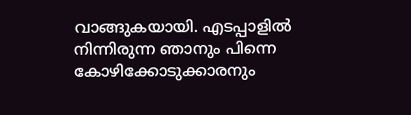വാങ്ങുകയായി. എടപ്പാളിൽ നിന്നിരുന്ന ഞാനും പിന്നെ കോഴിക്കോടുക്കാരനും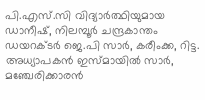പി.എസ്.സി വിദ്യാർത്ഥിയുമായ ഡാനീഷ്, നിലമ്പൂർ ചന്ദ്രകാന്തം ഡയറക്ടർ ജെ.പി സാർ, കരീംക്ക, റിട്ട. അധ്യാപകൻ ഇസ്മായിൽ സാർ, മഞ്ചേരിക്കാരൻ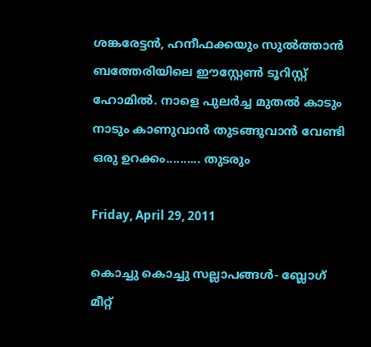ശങ്കരേട്ടൻ, ഹനീഫക്കയും സുൽത്താൻ ബത്തേരിയിലെ ഈസ്റ്റേൺ ടൂറിസ്റ്റ് ഹോമിൽ. നാളെ പുലർച്ച മുതൽ കാടും നാടും കാണുവാൻ തുടങ്ങുവാൻ വേണ്ടി ഒരു ഉറക്കം.......... തുടരും

Friday, April 29, 2011

കൊച്ചു കൊച്ചു സല്ലാപങ്ങള്‍- ബ്ലോഗ് മീറ്റ്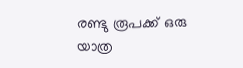രണ്ടു രൂപക്ക് ഒരു യാത്ര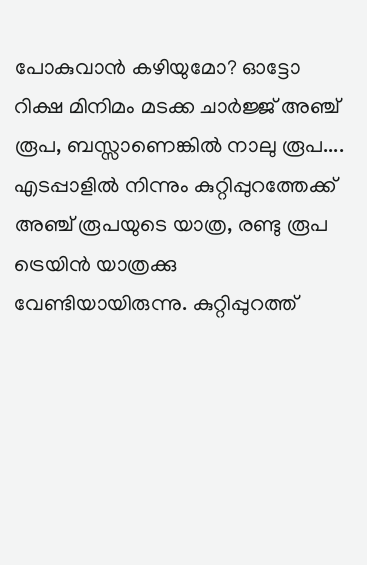പോകുവാന്‍ കഴിയുമോ? ഓട്ടോ റിക്ഷ മിനിമം മടക്ക ചാര്‍ജ്ജ് അഞ്ച് രൂപ, ബസ്സാണെങ്കില്‍ നാലു രൂപ.... എടപ്പാളില്‍ നിന്നും കുറ്റിപ്പുറത്തേക്ക് അഞ്ച് രൂപയുടെ യാത്ര, രണ്ടു രൂപ ട്രെയിന്‍ യാത്രക്കു വേണ്ടിയായിരുന്നു. കുറ്റിപ്പുറത്ത്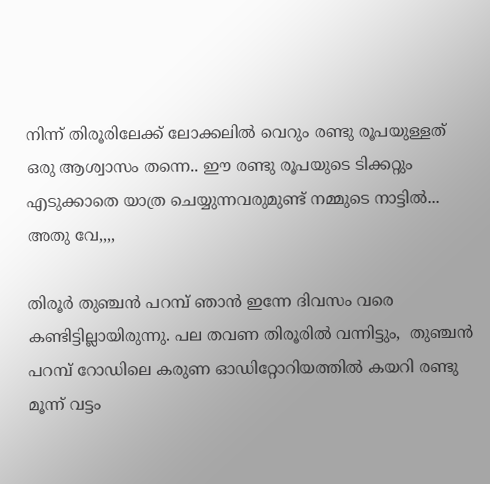നിന്ന് തിരൂരിലേക്ക് ലോക്കലില്‍ വെറും രണ്ടു രൂപയുള്ളത് ഒരു ആശ്വാസം തന്നെ.. ഈ രണ്ടു രൂപയുടെ ടിക്കറ്റും എടുക്കാതെ യാത്ര ചെയ്യുന്നവരുമുണ്ട് നമ്മുടെ നാട്ടില്‍... അതു വേ,,,,

തിരൂര്‍ തുഞ്ചന്‍ പറമ്പ് ഞാന്‍ ഇന്നേ ദിവസം വരെ കണ്ടിട്ടില്ലായിരുന്നു. പല തവണ തിരൂരില്‍ വന്നിട്ടും,  തുഞ്ചന്‍ പറമ്പ് റോഡിലെ കരുണ ഓഡിറ്റോറിയത്തില്‍ കയറി രണ്ടു മൂന്ന് വട്ടം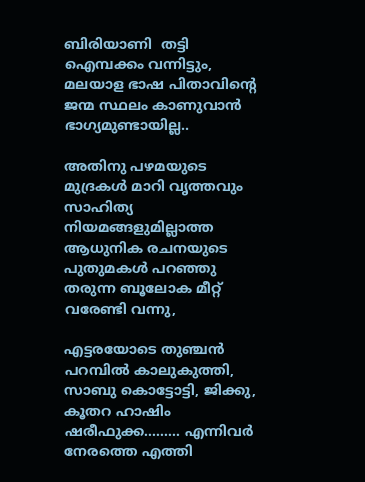ബിരിയാണി  തട്ടി  ഐമ്പക്കം വന്നിട്ടും, മലയാള ഭാഷ പിതാവിന്റെ ജന്മ സ്ഥലം കാണുവാന്‍ ഭാഗ്യമുണ്ടായില്ല..

അതിനു പഴമയുടെ മുദ്രകള്‍ മാറി വൃത്തവും സാഹിത്യ നിയമങ്ങളുമില്ലാത്ത ആധുനിക രചനയുടെ പുതുമകള്‍ പറഞ്ഞു തരുന്ന ബൂലോക മീറ്റ് വരേണ്ടി വന്നു,

എട്ടരയോടെ തുഞ്ചന്‍ പറമ്പില്‍ കാലുകുത്തി, സാബു കൊട്ടോട്ടി, ജിക്കു, കൂതറ ഹാഷിം ഷരീഫുക്ക......... എന്നിവര്‍ നേരത്തെ എത്തി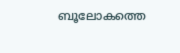ബൂലോകത്തെ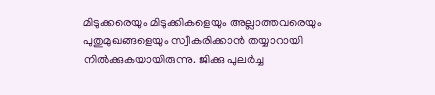മിടുക്കരെയും മിടുക്കികളെയും അല്ലാത്തവരെയും പുതുമുഖങ്ങളെയും സ്വീകരിക്കാന്‍ തയ്യാറായി നില്‍ക്കുകയായിരുന്നു. ജിക്കു പുലര്‍ച്ച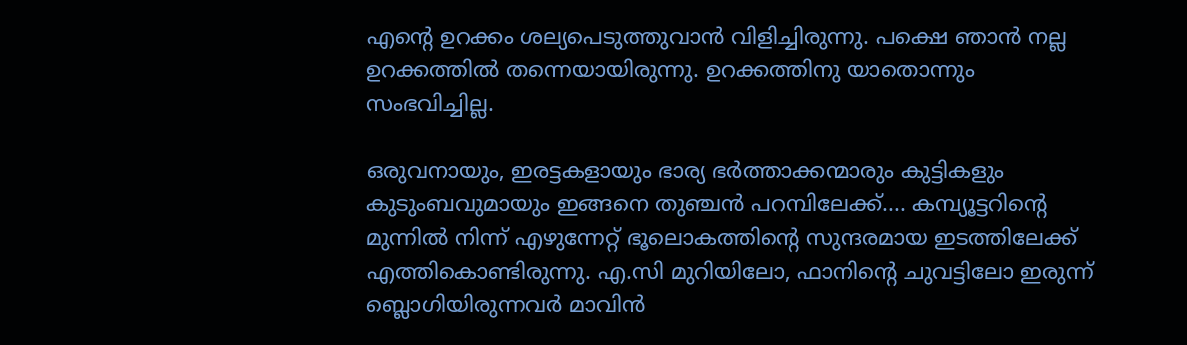എന്റെ ഉറക്കം ശല്യപെടുത്തുവാന്‍ വിളിച്ചിരുന്നു. പക്ഷെ ഞാന്‍ നല്ല ഉറക്കത്തില്‍ തന്നെയായിരുന്നു. ഉറക്കത്തിനു യാതൊന്നും സംഭവിച്ചില്ല.

ഒരുവനായും, ഇരട്ടകളായും ഭാര്യ ഭര്‍ത്താക്കന്മാരും കുട്ടികളും കുടുംബവുമായും ഇങ്ങനെ തുഞ്ചന്‍ പറമ്പിലേക്ക്.... കമ്പ്യൂട്ടറിന്റെ മുന്നില്‍ നിന്ന് എഴുന്നേറ്റ് ഭൂലൊകത്തിന്റെ സുന്ദരമായ ഇടത്തിലേക്ക് എത്തികൊണ്ടിരുന്നു. എ.സി മുറിയിലോ, ഫാനിന്റെ ചുവട്ടിലോ ഇരുന്ന് ബ്ലൊഗിയിരുന്നവര്‍ മാവിന്‍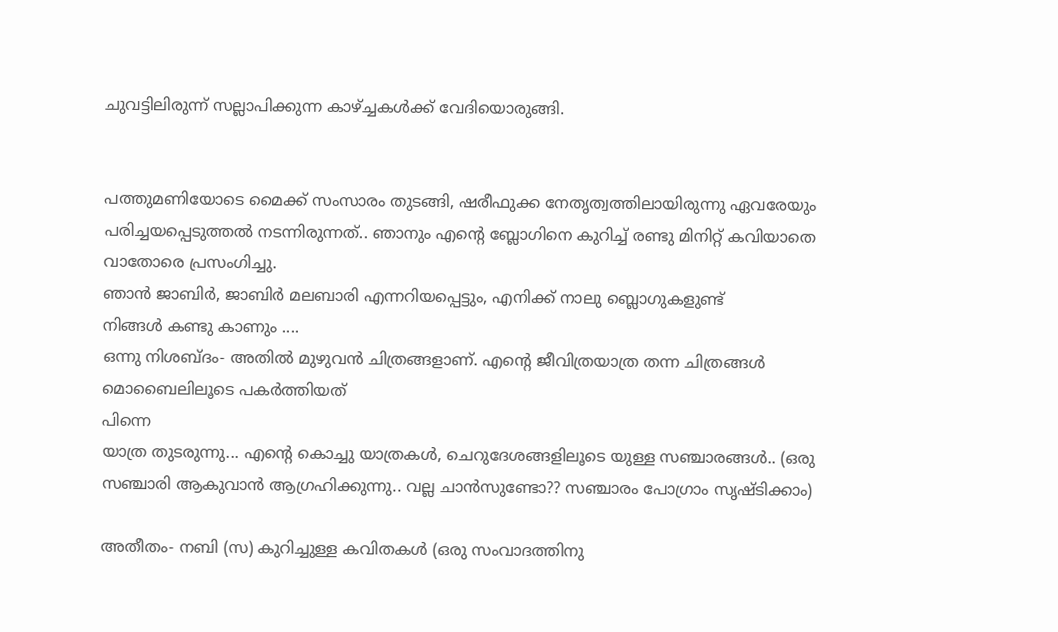ചുവട്ടിലിരുന്ന് സല്ലാപിക്കുന്ന കാഴ്ച്ചകള്‍ക്ക് വേദിയൊരുങ്ങി.


പത്തുമണിയോടെ മൈക്ക് സംസാരം തുടങ്ങി, ഷരീഫുക്ക നേതൃത്വത്തിലായിരുന്നു ഏവരേയും പരിച്ചയപ്പെടുത്തല്‍ നടന്നിരുന്നത്.. ഞാനും എന്റെ ബ്ലോഗിനെ കുറിച്ച് രണ്ടു മിനിറ്റ് കവിയാതെ വാതോരെ പ്രസംഗിച്ചു.
ഞാന്‍ ജാബിര്‍, ജാബിര്‍ മലബാരി എന്നറിയപ്പെട്ടും, എനിക്ക് നാലു ബ്ലൊഗുകളുണ്ട്
നിങ്ങള്‍ കണ്ടു കാണും ....
ഒന്നു നിശബ്ദം- അതില്‍ മുഴുവന്‍ ചിത്രങ്ങളാണ്‌. എന്റെ ജീവിത്രയാത്ര തന്ന ചിത്രങ്ങള്‍ മൊബൈലിലൂടെ പകര്‍ത്തിയത്
പിന്നെ
യാത്ര തുടരുന്നു... എന്റെ കൊച്ചു യാത്രകള്‍, ചെറുദേശങ്ങളിലൂടെ യുള്ള സഞ്ചാരങ്ങള്‍.. (ഒരു സഞ്ചാരി ആകുവാന്‍ ആഗ്രഹിക്കുന്നു.. വല്ല ചാന്‍സുണ്ടോ?? സഞ്ചാരം പോഗ്രാം സൃഷ്ടിക്കാം)

അതീതം- നബി (സ) കുറിച്ചുള്ള കവിതകള്‍ (ഒരു സം‌വാദത്തിനു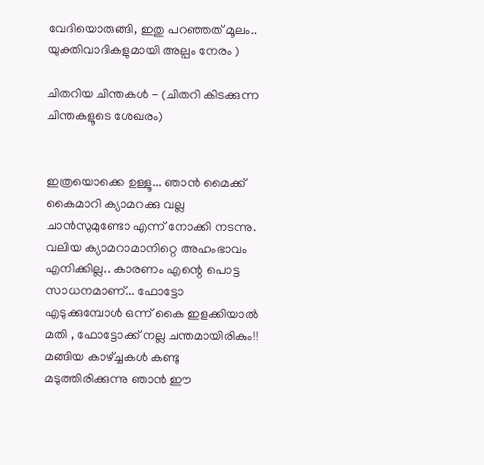വേദിയൊരുങ്ങി, ഇതു പറഞ്ഞത് മൂലം.. യുക്തിവാദികളുമായി അല്പം നേരം )

ചിതറിയ ചിന്തകള്‍ - (ചിതറി കിടക്കുന്ന ചിന്തകളൂടെ ശേഖരം)


ഇത്രയൊക്കെ ഉള്ളൂ... ഞാന്‍ മൈക്ക് കൈമാറി ക്യാമറക്കു വല്ല ചാന്‍സുമുണ്ടോ എന്ന് നോക്കി നടന്നു. വലിയ ക്യാമറാമാനിറ്റെ അഹംഭാവം എനിക്കില്ല.. കാരണം എന്റെ പൊട്ട സാധനമാണ്‌... ഫോട്ടോ എടുക്കുമ്പോള്‍ ഒന്ന് കൈ ഇളക്കിയാല്‍ മതി , ഫോട്ടോക്ക് നല്ല ചന്തമായിരികും!! മങ്ങിയ കാഴ്ച്ചകള്‍ കണ്ടു മടുത്തിരിക്കുന്നു ഞാന്‍ ഈ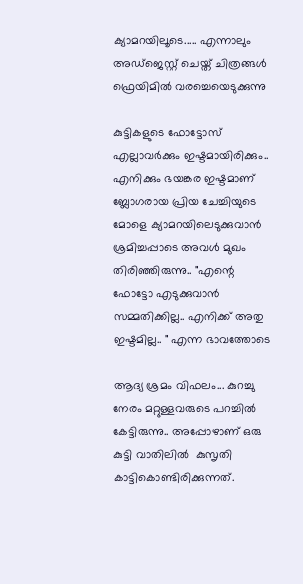ക്യാമറയിലൂടെ..... എന്നാലും അഡ്ജെസ്റ്റ് ചെയ്ത് ചിത്രങ്ങള്‍ ഫ്രെയിമില്‍ വരച്ചെയെടുക്കുന്നു

കുട്ടികളുടെ ഫോട്ടോസ് എല്ലാവര്‍ക്കും ഇഷ്ടമായിരിക്കും.. എനിക്കും ഭയങ്കര ഇഷ്ടമാണ്‌ ബ്ലോഗരായ പ്രിയ ചേച്ചിയുടെ മോളെ ക്യാമറയിലെടുക്കുവാന്‍ ശ്രമിച്ചപ്പാടെ അവള്‍ മുഖം തിരിഞ്ഞിരുന്നു.. "എന്റെ ഫോട്ടോ എടുക്കുവാന്‍ സമ്മതിക്കില്ല.. എനിക്ക് അതു ഇഷ്ടമില്ല.. " എന്ന ഭാവത്തോടെ

ആദ്യ ശ്രമം വിഫലം... കുറച്ചു നേരം മറ്റുള്ളവരുടെ പറച്ചില്‍ കേട്ടിരുന്നു.. അപ്പോഴാണ്‌ ഒരു കുട്ടി വാതിലില്‍  കുസൃതി കാട്ടികൊണ്ടിരിക്കുന്നത്.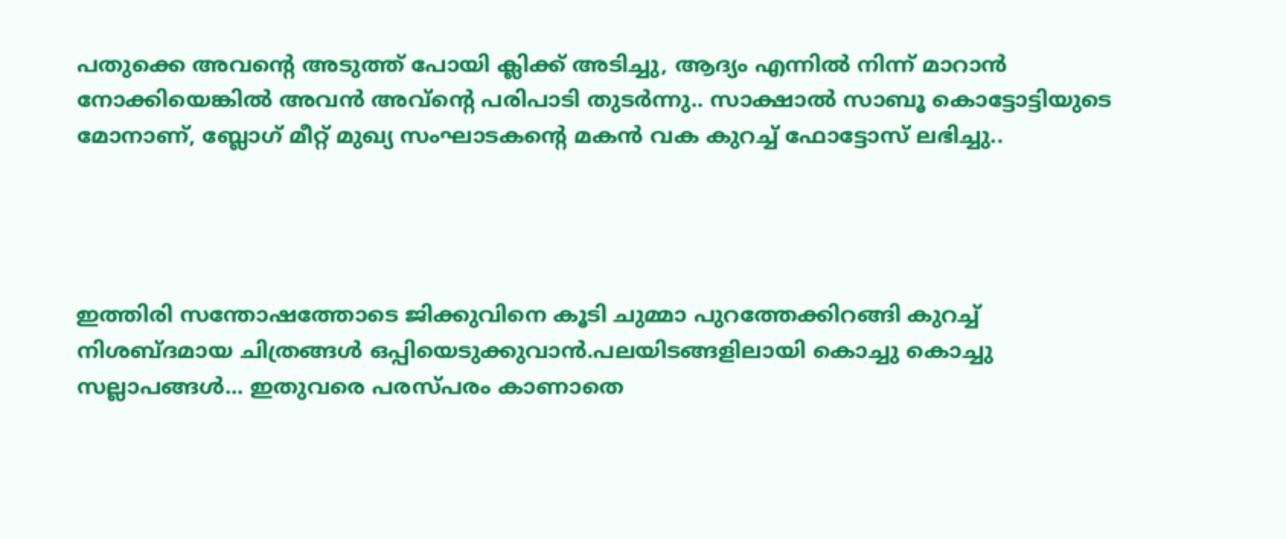പതുക്കെ അവന്റെ അടുത്ത് പോയി ക്ലിക്ക് അടിച്ചു, ആദ്യം എന്നില്‍ നിന്ന് മാറാന്‍ നോക്കിയെങ്കില്‍ അവന്‍ അവ്ന്റെ പരിപാടി തുടര്‍ന്നു.. സാക്ഷാല്‍ സാബൂ കൊട്ടോട്ടിയുടെ മോനാണ്‌, ബ്ലോഗ് മീറ്റ് മുഖ്യ സംഘാടകന്റെ മകന്‍ വക കുറച്ച് ഫോട്ടോസ് ലഭിച്ചു..




ഇത്തിരി സന്തോഷത്തോടെ ജിക്കുവിനെ കൂടി ചുമ്മാ പുറത്തേക്കിറങ്ങി കുറച്ച് നിശബ്‌ദമായ ചിത്രങ്ങള്‍ ഒപ്പിയെടുക്കുവാന്‍.പലയിടങ്ങളിലായി കൊച്ചു കൊച്ചു സല്ലാപങ്ങള്‍... ഇതുവരെ പരസ്പരം കാണാതെ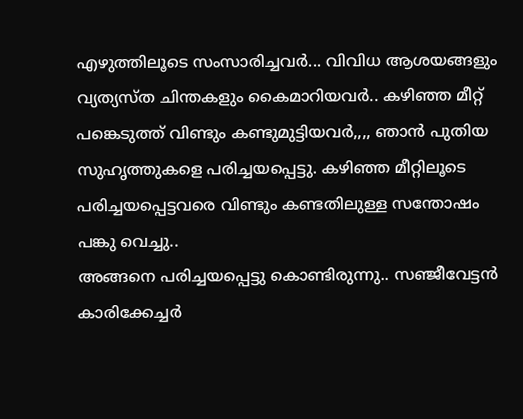എഴുത്തിലൂടെ സംസാരിച്ചവര്‍... വിവിധ ആശയങ്ങളും വ്യത്യസ്ത ചിന്തകളും കൈമാറിയവര്‍.. കഴിഞ്ഞ മീറ്റ് പങ്കെടുത്ത് വിണ്ടും കണ്ടുമുട്ടിയവര്‍,,,, ഞാന്‍ പുതിയ സുഹൃത്തുകളെ പരിച്ചയപ്പെട്ടു. കഴിഞ്ഞ മീറ്റിലൂടെ പരിച്ചയപ്പെട്ടവരെ വിണ്ടും കണ്ടതിലുള്ള സന്തോഷം പങ്കു വെച്ചു..
അങ്ങനെ പരിച്ചയപ്പെട്ടു കൊണ്ടിരുന്നു.. സഞ്ജീവേട്ടന്‍ കാരിക്കേച്ചര്‍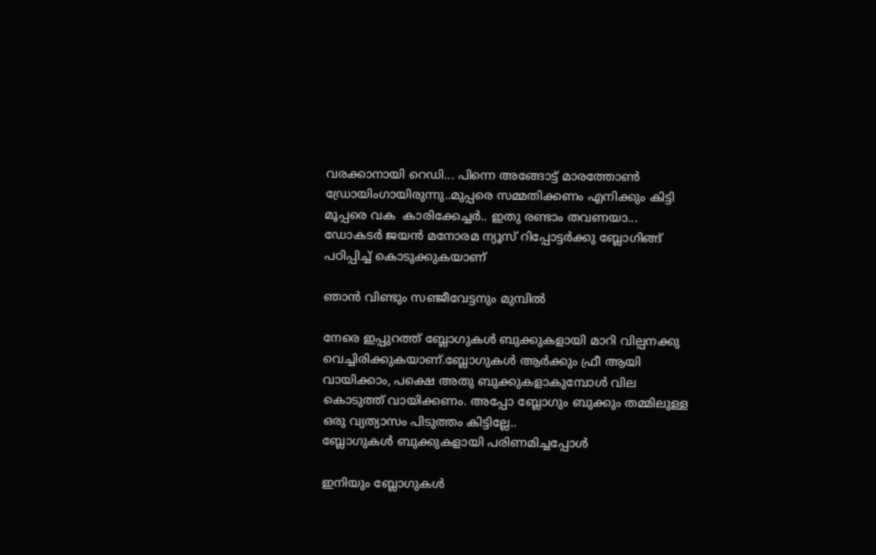വരക്കാനായി റെഡി... പിന്നെ അങ്ങോട്ട് മാരത്തോണ്‍ ഡ്രോയിംഗായിരുന്നു..മുപ്പരെ സമ്മതിക്കണം എനിക്കും കിട്ടി മൂപ്പരെ വക  കാരിക്കേച്ചര്‍.. ഇതു രണ്ടാം തവണയാ...
ഡോകടര്‍ ജയന്‍ മനോരമ ന്യൂസ് റിപ്പോട്ടര്‍ക്കു ബ്ലോഗിങ്ങ് പഠിപ്പിച്ച് കൊടുക്കുകയാണ്‌

ഞാന്‍ വിണ്ടും സഞ്ജീവേട്ടനും മുമ്പില്‍

നേരെ ഇപ്പുറത്ത് ബ്ലോഗുകള്‍ ബുക്കുകളായി മാറി വില്പനക്കു വെച്ചിരിക്കുകയാണ്‌.ബ്ലോഗുകള്‍ ആര്‍ക്കും ഫ്രീ ആയി വായിക്കാം, പക്ഷെ അതു ബുക്കുകളാകുമ്പോള്‍ വില കൊടുത്ത് വായിക്കണം. അപ്പോ ബ്ലോഗും ബുക്കും തമ്മിലുള്ള ഒരു വ്യത്യാസം പിടുത്തം കിട്ടില്ലേ..
ബ്ലോഗുകള്‍ ബുക്കുകളായി പരിണമിച്ചപ്പോള്‍

ഇനിയും ബ്ലോഗുകള്‍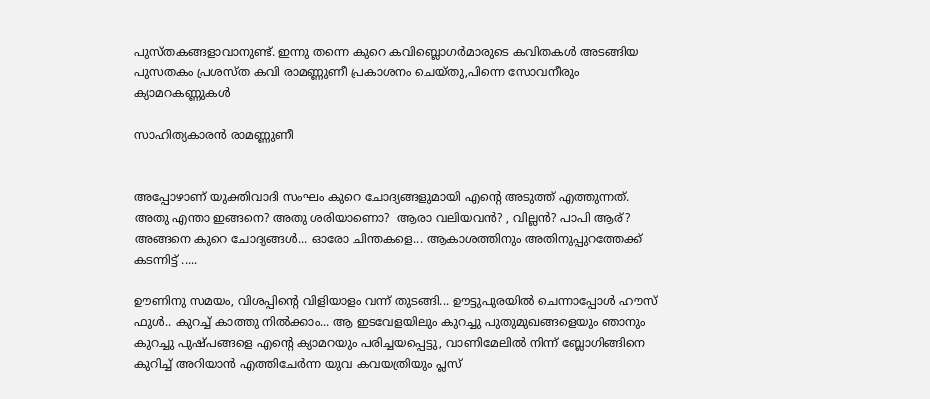പുസ്തകങ്ങളാവാനുണ്ട്. ഇന്നു തന്നെ കുറെ കവിബ്ലൊഗര്‍മാരുടെ കവിതകള്‍ അടങ്ങിയ പുസതകം പ്രശസ്ത കവി രാമണ്ണുണീ പ്രകാശനം ചെയ്തു,പിന്നെ സോവനീരും
ക്യാമറകണ്ണുകള്‍

സാഹിത്യകാരന്‍ രാമണ്ണുണീ


അപ്പോഴാണ്‌ യുക്തിവാദി സംഘം കുറെ ചോദ്യങ്ങളുമായി എന്റെ അടുത്ത് എത്തുന്നത്. അതു എന്താ ഇങ്ങനെ? അതു ശരിയാണൊ?  ആരാ വലിയവന്‍? , വില്ലന്‍? പാപി ആര്‌? അങ്ങനെ കുറെ ചോദ്യങ്ങള്‍... ഓരോ ചിന്തകളെ... ആകാശത്തിനും അതിനുപ്പുറത്തേക്ക് കടന്നിട്ട് .....

ഊണിനു സമയം, വിശപ്പിന്റെ വിളിയാളം വന്ന് തുടങ്ങി... ഊട്ടുപുരയില്‍ ചെന്നാപ്പോള്‍ ഹൗസ് ഫുള്‍.. കുറച്ച് കാത്തു നില്‍ക്കാം... ആ ഇടവേളയിലും കുറച്ചു പുതുമുഖങ്ങളെയും ഞാനും കുറച്ചു പുഷ്പങ്ങളെ എന്റെ ക്യാമറയും പരിച്ചയപ്പെട്ടു, വാണിമേലില്‍ നിന്ന് ബ്ലോഗിങ്ങിനെ കുറിച്ച് അറിയാന്‍ എത്തിചേര്‍ന്ന യുവ കവയത്രിയും പ്ലസ്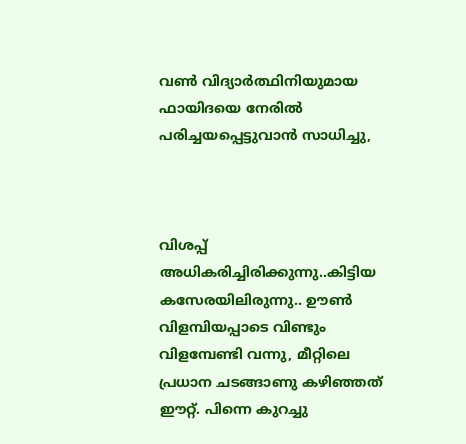വണ്‍ വിദ്യാര്‍ത്ഥിനിയുമായ ഫായിദയെ നേരില്‍ പരിച്ചയപ്പെട്ടുവാന്‍ സാധിച്ചു,



വിശപ്പ് അധികരിച്ചിരിക്കുന്നു..കിട്ടിയ കസേരയിലിരുന്നു.. ഊണ്‍ വിളമ്പിയപ്പാടെ വിണ്ടും വിളമ്പേണ്ടി വന്നു, മീറ്റിലെ പ്രധാന ചടങ്ങാണു കഴിഞ്ഞത് ഈറ്റ്. പിന്നെ കുറച്ചു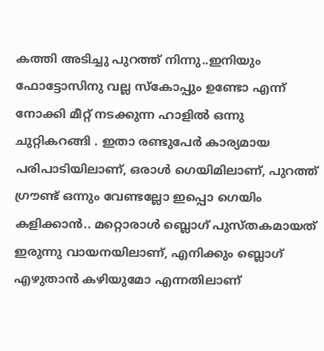കത്തി അടിച്ചു പുറത്ത് നിന്നു..ഇനിയും ഫോട്ടോസിനു വല്ല സ്കോപ്പും ഉണ്ടോ എന്ന് നോക്കി മീറ്റ് നടക്കുന്ന ഹാളില്‍ ഒന്നു ചുറ്റികറങ്ങി . ഇതാ രണ്ടുപേര്‍ കാര്യമായ പരിപാടിയിലാണ്‌, ഒരാള്‍ ഗെയിമിലാണ്, പുറത്ത് ഗ്രൗണ്ട് ഒന്നും വേണ്ടല്ലോ ഇപ്പൊ ഗെയിം കളിക്കാന്‍.. മറ്റൊരാള്‍ ബ്ലൊഗ് പുസ്തകമായത് ഇരുന്നു വായനയിലാണ്‌, എനിക്കും ബ്ലൊഗ് എഴുതാന്‍ കഴിയുമോ എന്നതിലാണ്‌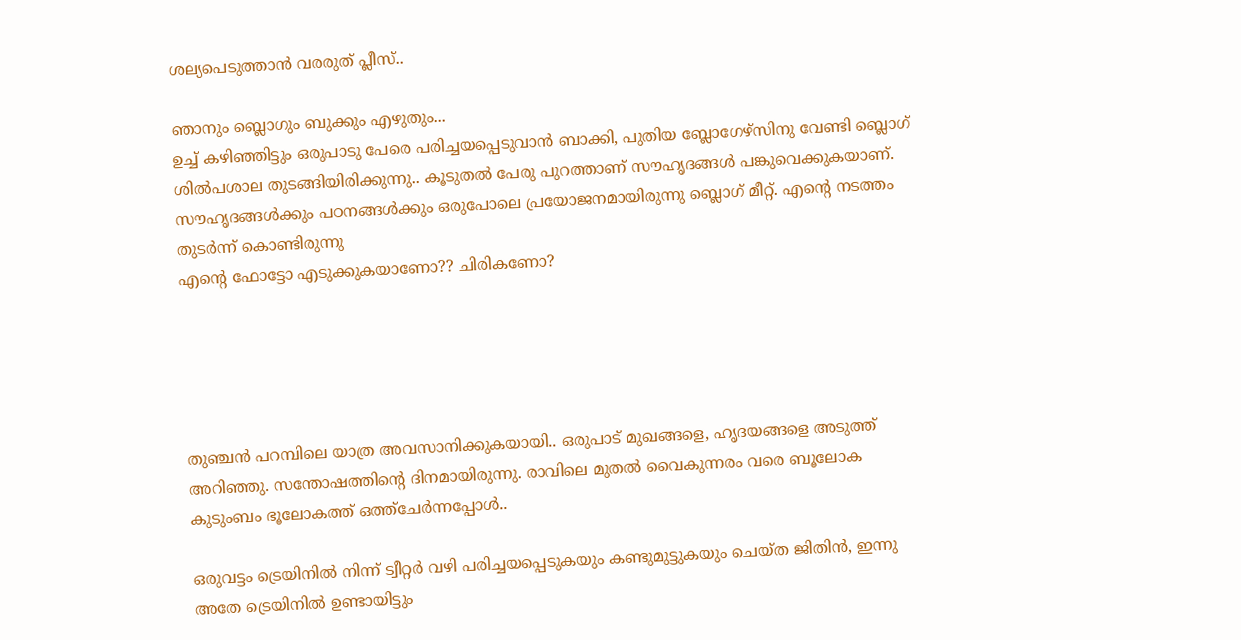ശല്യപെടുത്താന്‍ വരരുത് പ്ലീസ്..

ഞാനും ബ്ലൊഗും ബുക്കും എഴുതും...
ഉച്ച് കഴിഞ്ഞിട്ടും ഒരുപാടു പേരെ പരിച്ചയപ്പെടുവാന്‍ ബാക്കി, പുതിയ ബ്ലോഗേഴ്സിനു വേണ്ടി ബ്ലൊഗ് ശില്‍‌പശാല തുടങ്ങിയിരിക്കുന്നു.. കൂടുതല്‍ പേരു പുറത്താണ്‌ സൗഹൃദങ്ങള്‍ പങ്കുവെക്കുകയാണ്‌. സൗഹൃദങ്ങള്‍ക്കും പഠനങ്ങള്‍ക്കും ഒരുപോലെ പ്രയോജനമായിരുന്നു ബ്ലൊഗ് മീറ്റ്. എന്റെ നടത്തം തുടര്‍ന്ന് കൊണ്ടിരുന്നു
എന്റെ ഫോട്ടോ എടുക്കുകയാണോ?? ചിരികണോ?





തുഞ്ചന്‍ പറമ്പിലെ യാത്ര അവസാനിക്കുകയായി.. ഒരുപാട് മുഖങ്ങളെ, ഹൃദയങ്ങളെ അടുത്ത് അറിഞ്ഞു. സന്തോഷത്തിന്റെ ദിനമായിരുന്നു. രാവിലെ മുതല്‍ വൈകുന്നരം വരെ ബൂലോക കുടുംബം ഭൂലോകത്ത് ഒത്ത്ചേര്‍ന്നപ്പോള്‍..

ഒരുവട്ടം ട്രെയിനില്‍ നിന്ന് ട്വീറ്റര്‍ വഴി പരിച്ചയപ്പെടുകയും കണ്ടുമുട്ടുകയും ചെയ്ത ജിതിന്‍, ഇന്നു അതേ ട്രെയിനില്‍ ഉണ്ടായിട്ടും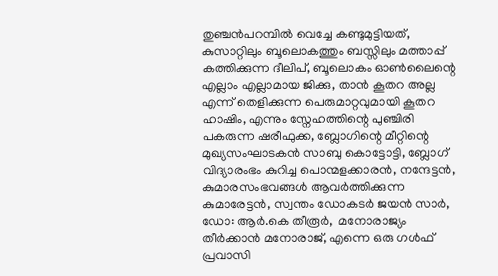തുഞ്ചന്‍പറമ്പില്‍ വെച്ചേ കണ്ടുമുട്ടിയത്, കുസാറ്റിലും ബൂലൊകത്തും ബസ്സിലും മത്താപ്പ് കത്തിക്കുന്ന ദീലിപ്, ബൂലൊകം ഓണ്‍ലൈന്റെ എല്ലാം എല്ലാമായ ജിക്കു, താന്‍ കൂതറ അല്ല എന്ന് തെളിക്കുന്ന പെരുമാറ്റവുമായി കൂതറ ഹാഷിം, എന്നും സ്നേഹത്തിന്റെ പുഞ്ചിരി പകരുന്ന ഷരീഫുക്ക, ബ്ലോഗിന്റെ മീറ്റിന്റെ മുഖ്യസംഘാടകന്‍ സാബു കൊട്ടോട്ടി, ബ്ലോഗ് വിദ്യാരംഭം കുറിച്ച പൊന്മളക്കാരന്‍, നന്ദേട്ടന്‍, കുമാരസംഭവങ്ങള്‍ ആവര്‍ത്തിക്കുന്ന കുമാരേട്ടന്‍, സ്വന്തം ഡോകടര്‍ ജയന്‍ സാര്‍, ഡോ: ആര്‍.കെ തീരൂര്‍,  മനോരാജ്യം തീര്‍ക്കാന്‍ മനോരാജ്, എന്നെ ഒരു ഗള്‍ഫ് പ്രവാസി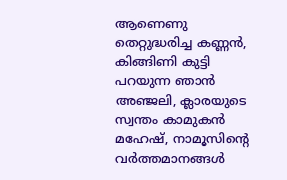ആണെണു തെറ്റുദ്ധരിച്ച കണ്ണന്‍, കിങ്ങിണി കുട്ടി പറയുന്ന ഞാന്‍ അഞ്ജലി, ക്ലാരയുടെ സ്വന്തം കാമുകന്‍ മഹേഷ്, നാമൂസിന്റെ വര്‍ത്തമാനങ്ങള്‍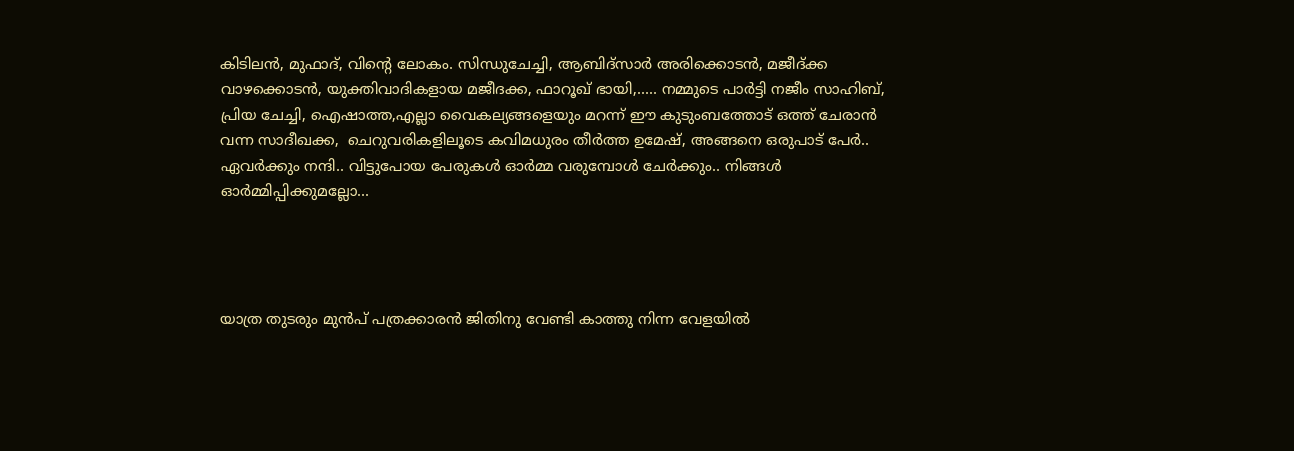കിടിലന്‍, മുഫാദ്, വിന്റെ ലോകം. സിന്ധുചേച്ചി, ആബിദ്സാര്‍ അരിക്കൊടന്‍, മജീദ്ക്ക വാഴക്കൊടന്‍, യുക്തിവാദികളായ മജീദക്ക, ഫാറൂഖ് ഭായി,..... നമ്മുടെ പാര്‍ട്ടി നജീം സാഹിബ്, പ്രിയ ചേച്ചി, ഐഷാത്ത,എല്ലാ വൈകല്യങ്ങളെയും മറന്ന് ഈ കുടുംബത്തോട് ഒത്ത് ചേരാന്‍ വന്ന സാദീഖക്ക,  ചെറുവരികളിലൂടെ കവിമധുരം തീര്‍ത്ത ഉമേഷ്, അങ്ങനെ ഒരുപാട് പേര്‍.. ഏവര്‍ക്കും നന്ദി.. വിട്ടുപോയ പേരുകള്‍ ഓര്‍മ്മ വരുമ്പോള്‍ ചേര്‍ക്കും.. നിങ്ങള്‍ ഓര്‍മ്മിപ്പിക്കുമല്ലോ...




യാത്ര തുടരും മുന്‍പ് പത്രക്കാരന്‍ ജിതിനു വേണ്ടി കാത്തു നിന്ന വേളയില്‍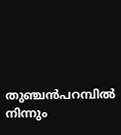തുഞ്ചന്‍പറമ്പില്‍ നിന്നും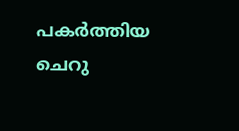പകര്‍ത്തിയ ചെറു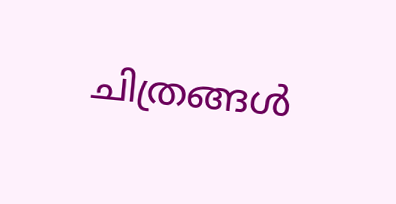ചിത്രങ്ങള്‍